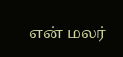என் மலர்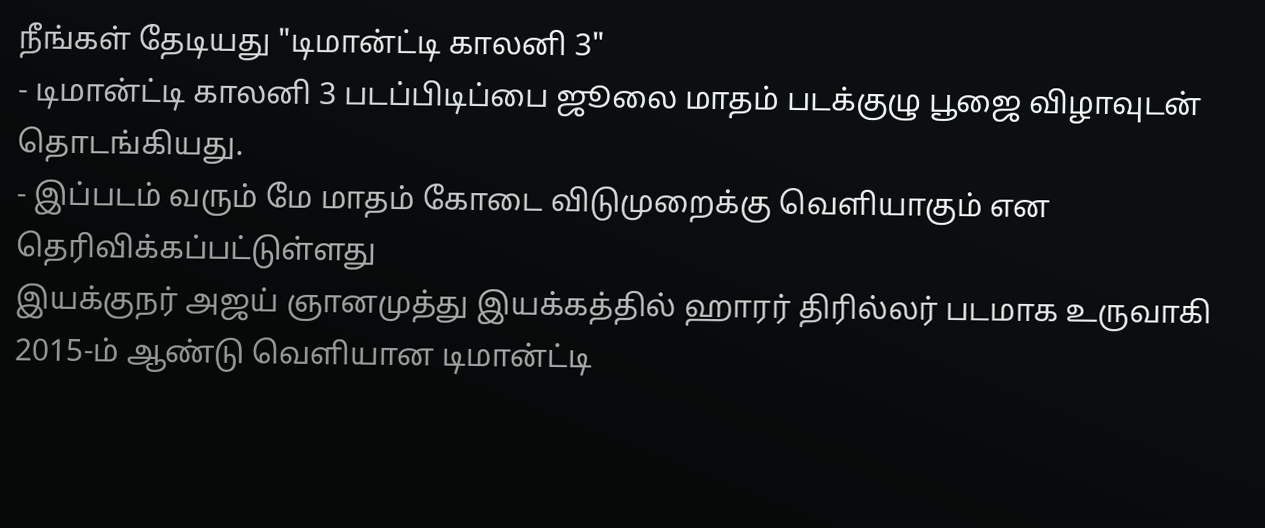நீங்கள் தேடியது "டிமான்ட்டி காலனி 3"
- டிமான்ட்டி காலனி 3 படப்பிடிப்பை ஜூலை மாதம் படக்குழு பூஜை விழாவுடன் தொடங்கியது.
- இப்படம் வரும் மே மாதம் கோடை விடுமுறைக்கு வெளியாகும் என தெரிவிக்கப்பட்டுள்ளது
இயக்குநர் அஜய் ஞானமுத்து இயக்கத்தில் ஹாரர் திரில்லர் படமாக உருவாகி 2015-ம் ஆண்டு வெளியான டிமான்ட்டி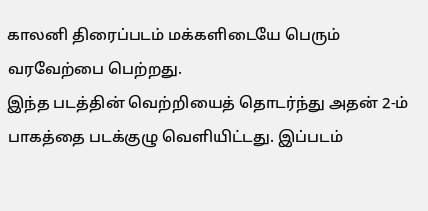காலனி திரைப்படம் மக்களிடையே பெரும் வரவேற்பை பெற்றது.
இந்த படத்தின் வெற்றியைத் தொடர்ந்து அதன் 2-ம் பாகத்தை படக்குழு வெளியிட்டது. இப்படம்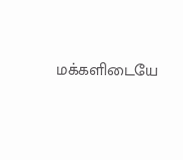மக்களிடையே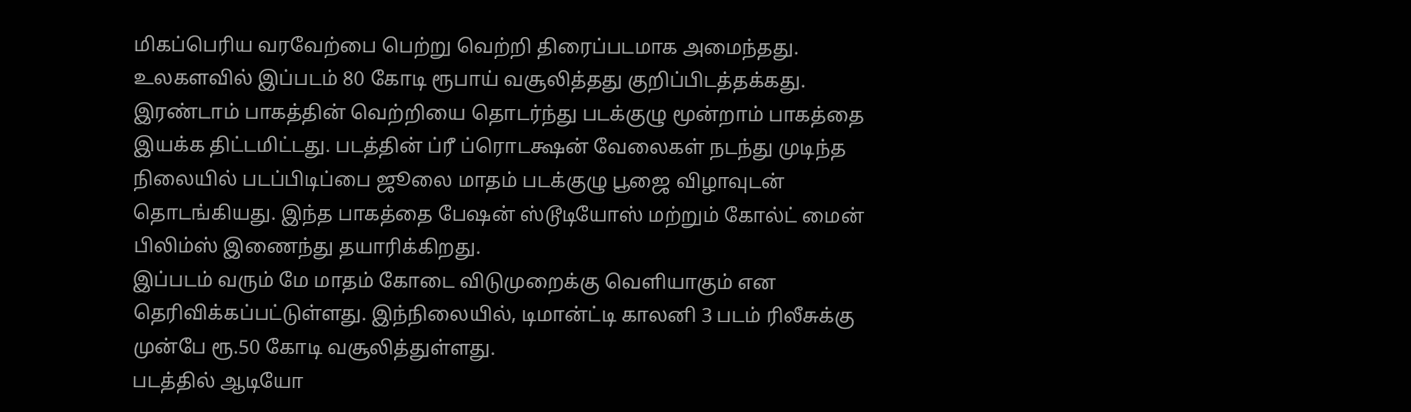மிகப்பெரிய வரவேற்பை பெற்று வெற்றி திரைப்படமாக அமைந்தது. உலகளவில் இப்படம் 80 கோடி ரூபாய் வசூலித்தது குறிப்பிடத்தக்கது.
இரண்டாம் பாகத்தின் வெற்றியை தொடர்ந்து படக்குழு மூன்றாம் பாகத்தை இயக்க திட்டமிட்டது. படத்தின் ப்ரீ ப்ரொடக்ஷன் வேலைகள் நடந்து முடிந்த நிலையில் படப்பிடிப்பை ஜூலை மாதம் படக்குழு பூஜை விழாவுடன் தொடங்கியது. இந்த பாகத்தை பேஷன் ஸ்டூடியோஸ் மற்றும் கோல்ட் மைன் பிலிம்ஸ் இணைந்து தயாரிக்கிறது.
இப்படம் வரும் மே மாதம் கோடை விடுமுறைக்கு வெளியாகும் என தெரிவிக்கப்பட்டுள்ளது. இந்நிலையில், டிமான்ட்டி காலனி 3 படம் ரிலீசுக்கு முன்பே ரூ.50 கோடி வசூலித்துள்ளது.
படத்தில் ஆடியோ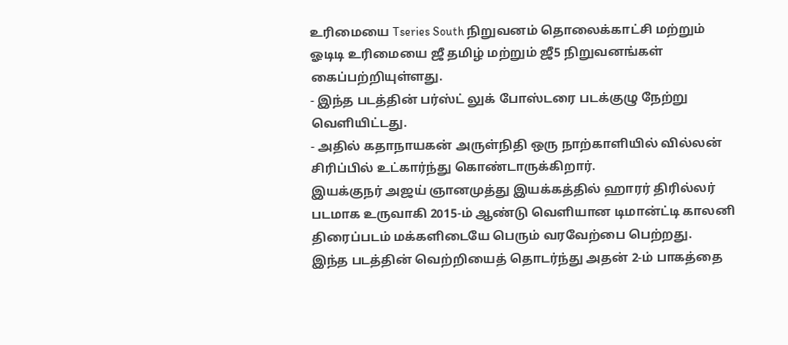உரிமையை Tseries South நிறுவனம் தொலைக்காட்சி மற்றும் ஓடிடி உரிமையை ஜீ தமிழ் மற்றும் ஜீ5 நிறுவனங்கள் கைப்பற்றியுள்ளது.
- இந்த படத்தின் பர்ஸ்ட் லுக் போஸ்டரை படக்குழு நேற்று வெளியிட்டது.
- அதில் கதாநாயகன் அருள்நிதி ஒரு நாற்காளியில் வில்லன் சிரிப்பில் உட்கார்ந்து கொண்டாருக்கிறார்.
இயக்குநர் அஜய் ஞானமுத்து இயக்கத்தில் ஹாரர் திரில்லர் படமாக உருவாகி 2015-ம் ஆண்டு வெளியான டிமான்ட்டி காலனி திரைப்படம் மக்களிடையே பெரும் வரவேற்பை பெற்றது.
இந்த படத்தின் வெற்றியைத் தொடர்ந்து அதன் 2-ம் பாகத்தை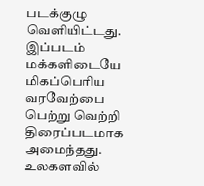படக்குழு வெளியிட்டது. இப்படம் மக்களிடையே மிகப்பெரிய வரவேற்பை பெற்று வெற்றி திரைப்படமாக அமைந்தது. உலகளவில்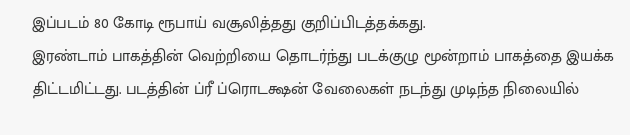இப்படம் 80 கோடி ரூபாய் வசூலித்தது குறிப்பிடத்தக்கது.
இரண்டாம் பாகத்தின் வெற்றியை தொடர்ந்து படக்குழு மூன்றாம் பாகத்தை இயக்க திட்டமிட்டது. படத்தின் ப்ரீ ப்ரொடக்ஷன் வேலைகள் நடந்து முடிந்த நிலையில்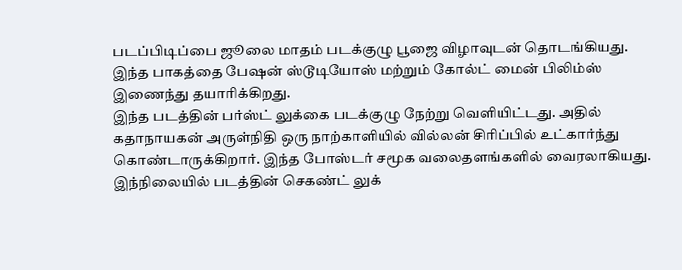படப்பிடிப்பை ஜூலை மாதம் படக்குழு பூஜை விழாவுடன் தொடங்கியது. இந்த பாகத்தை பேஷன் ஸ்டூடியோஸ் மற்றும் கோல்ட் மைன் பிலிம்ஸ் இணைந்து தயாரிக்கிறது.
இந்த படத்தின் பர்ஸ்ட் லுக்கை படக்குழு நேற்று வெளியிட்டது. அதில் கதாநாயகன் அருள்நிதி ஒரு நாற்காளியில் வில்லன் சிரிப்பில் உட்கார்ந்து கொண்டாருக்கிறார். இந்த போஸ்டர் சமூக வலைதளங்களில் வைரலாகியது.
இந்நிலையில் படத்தின் செகண்ட் லுக்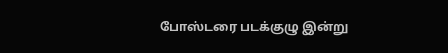போஸ்டரை படக்குழு இன்று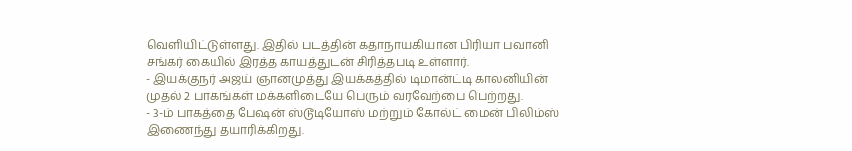வெளியிட்டுள்ளது. இதில் படத்தின் கதாநாயகியான பிரியா பவானி சங்கர் கையில் இரத்த காயத்துடன் சிரித்தபடி உள்ளார்.
- இயக்குநர் அஜய் ஞானமுத்து இயக்கத்தில் டிமான்ட்டி காலனியின் முதல் 2 பாகங்கள் மக்களிடையே பெரும் வரவேற்பை பெற்றது.
- 3-ம் பாகத்தை பேஷன் ஸ்டூடியோஸ் மற்றும் கோல்ட் மைன் பிலிம்ஸ் இணைந்து தயாரிக்கிறது.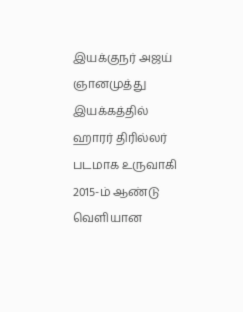இயக்குநர் அஜய் ஞானமுத்து இயக்கத்தில் ஹாரர் திரில்லர் படமாக உருவாகி 2015-ம் ஆண்டு வெளியான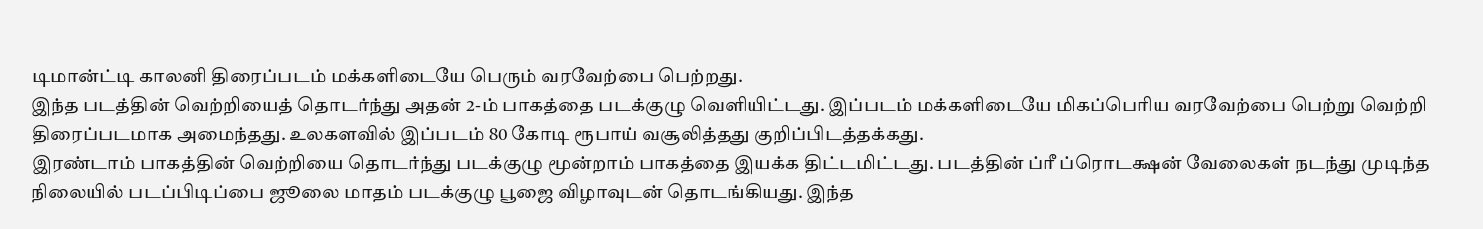டிமான்ட்டி காலனி திரைப்படம் மக்களிடையே பெரும் வரவேற்பை பெற்றது.
இந்த படத்தின் வெற்றியைத் தொடர்ந்து அதன் 2-ம் பாகத்தை படக்குழு வெளியிட்டது. இப்படம் மக்களிடையே மிகப்பெரிய வரவேற்பை பெற்று வெற்றி திரைப்படமாக அமைந்தது. உலகளவில் இப்படம் 80 கோடி ரூபாய் வசூலித்தது குறிப்பிடத்தக்கது.
இரண்டாம் பாகத்தின் வெற்றியை தொடர்ந்து படக்குழு மூன்றாம் பாகத்தை இயக்க திட்டமிட்டது. படத்தின் ப்ரீ ப்ரொடக்ஷன் வேலைகள் நடந்து முடிந்த நிலையில் படப்பிடிப்பை ஜூலை மாதம் படக்குழு பூஜை விழாவுடன் தொடங்கியது. இந்த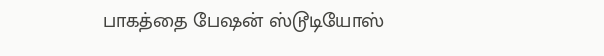பாகத்தை பேஷன் ஸ்டூடியோஸ்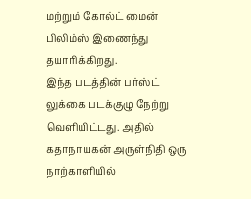மற்றும் கோல்ட் மைன் பிலிம்ஸ் இணைந்து தயாரிக்கிறது.
இந்த படத்தின் பர்ஸ்ட் லுக்கை படக்குழு நேற்று வெளியிட்டது. அதில் கதாநாயகன் அருள்நிதி ஒரு நாற்காளியில்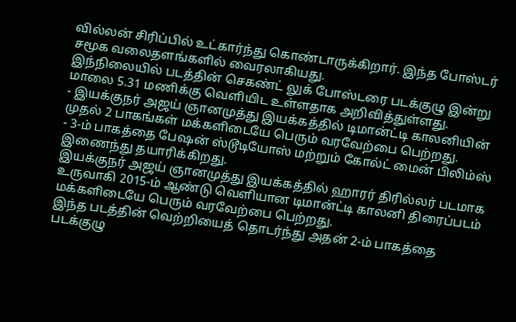வில்லன் சிரிப்பில் உட்கார்ந்து கொண்டாருக்கிறார். இந்த போஸ்டர் சமூக வலைதளங்களில் வைரலாகியது.
இந்நிலையில் படத்தின் செகண்ட் லுக் போஸ்டரை படக்குழு இன்று மாலை 5.31 மணிக்கு வெளியிட உள்ளதாக அறிவித்துள்ளது.
- இயக்குநர் அஜய் ஞானமுத்து இயக்கத்தில் டிமான்ட்டி காலனியின் முதல் 2 பாகங்கள் மக்களிடையே பெரும் வரவேற்பை பெற்றது.
- 3-ம் பாகத்தை பேஷன் ஸ்டூடியோஸ் மற்றும் கோல்ட் மைன் பிலிம்ஸ் இணைந்து தயாரிக்கிறது.
இயக்குநர் அஜய் ஞானமுத்து இயக்கத்தில் ஹாரர் திரில்லர் படமாக உருவாகி 2015-ம் ஆண்டு வெளியான டிமான்ட்டி காலனி திரைப்படம் மக்களிடையே பெரும் வரவேற்பை பெற்றது.
இந்த படத்தின் வெற்றியைத் தொடர்ந்து அதன் 2-ம் பாகத்தை படக்குழு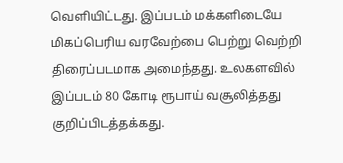வெளியிட்டது. இப்படம் மக்களிடையே மிகப்பெரிய வரவேற்பை பெற்று வெற்றி திரைப்படமாக அமைந்தது. உலகளவில் இப்படம் 80 கோடி ரூபாய் வசூலித்தது குறிப்பிடத்தக்கது.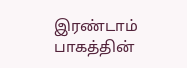இரண்டாம் பாகத்தின்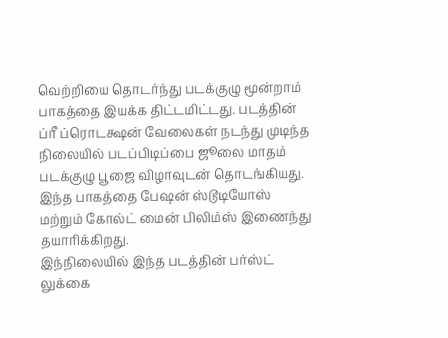வெற்றியை தொடர்ந்து படக்குழு மூன்றாம் பாகத்தை இயக்க திட்டமிட்டது. படத்தின் ப்ரீ ப்ரொடக்ஷன் வேலைகள் நடந்து முடிந்த நிலையில் படப்பிடிப்பை ஜூலை மாதம் படக்குழு பூஜை விழாவுடன் தொடங்கியது. இந்த பாகத்தை பேஷன் ஸ்டூடியோஸ் மற்றும் கோல்ட் மைன் பிலிம்ஸ் இணைந்து தயாரிக்கிறது.
இந்நிலையில் இந்த படத்தின் பர்ஸ்ட் லுக்கை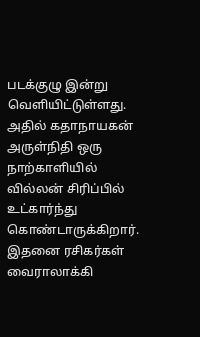படக்குழு இன்று வெளியிட்டுள்ளது. அதில் கதாநாயகன் அருள்நிதி ஒரு நாற்காளியில் வில்லன் சிரிப்பில் உட்கார்ந்து கொண்டாருக்கிறார். இதனை ரசிகர்கள் வைராலாக்கி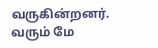வருகின்றனர்.
வரும் மே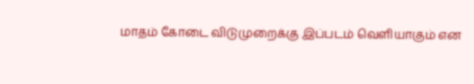மாதம் கோடை விடுமுறைக்கு இப்படம் வெளியாகும் என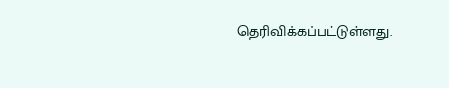தெரிவிக்கப்பட்டுள்ளது.